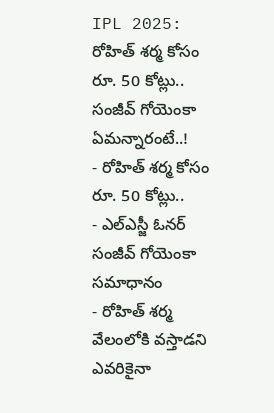IPL 2025: రోహిత్ శర్మ కోసం రూ. 50 కోట్లు.. సంజీవ్ గోయెంకా ఏమన్నారంటే..!
- రోహిత్ శర్మ కోసం రూ. 50 కోట్లు..
- ఎల్ఎస్జీ ఓనర్ సంజీవ్ గోయెంకా సమాధానం
- రోహిత్ శర్మ వేలంలోకి వస్తాడని ఎవరికైనా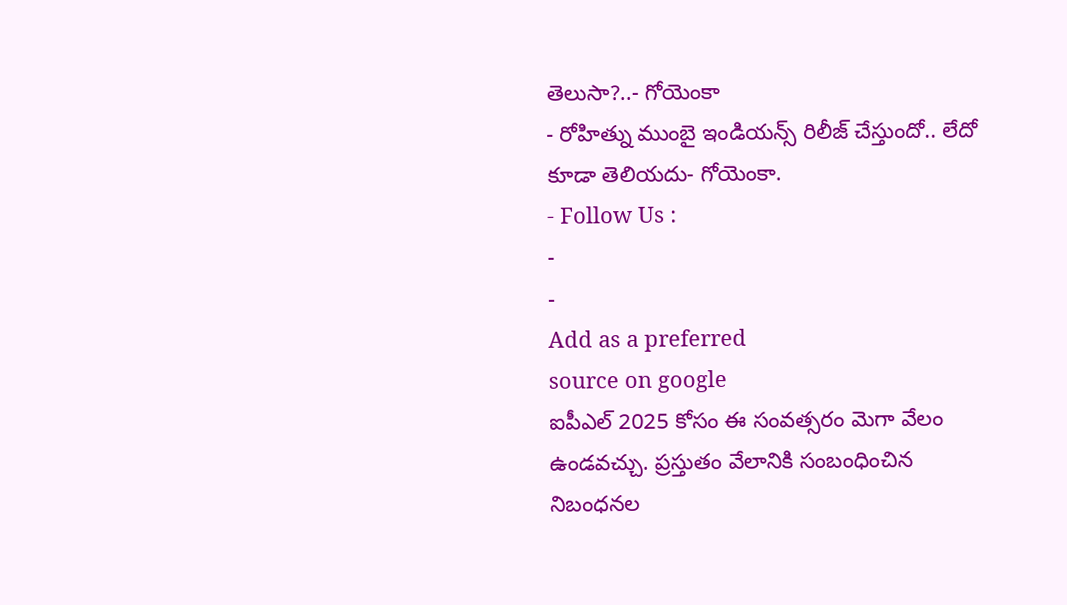తెలుసా?..- గోయెంకా
- రోహిత్ను ముంబై ఇండియన్స్ రిలీజ్ చేస్తుందో.. లేదో కూడా తెలియదు- గోయెంకా.
- Follow Us :
-
-
Add as a preferred
source on google
ఐపీఎల్ 2025 కోసం ఈ సంవత్సరం మెగా వేలం ఉండవచ్చు. ప్రస్తుతం వేలానికి సంబంధించిన నిబంధనల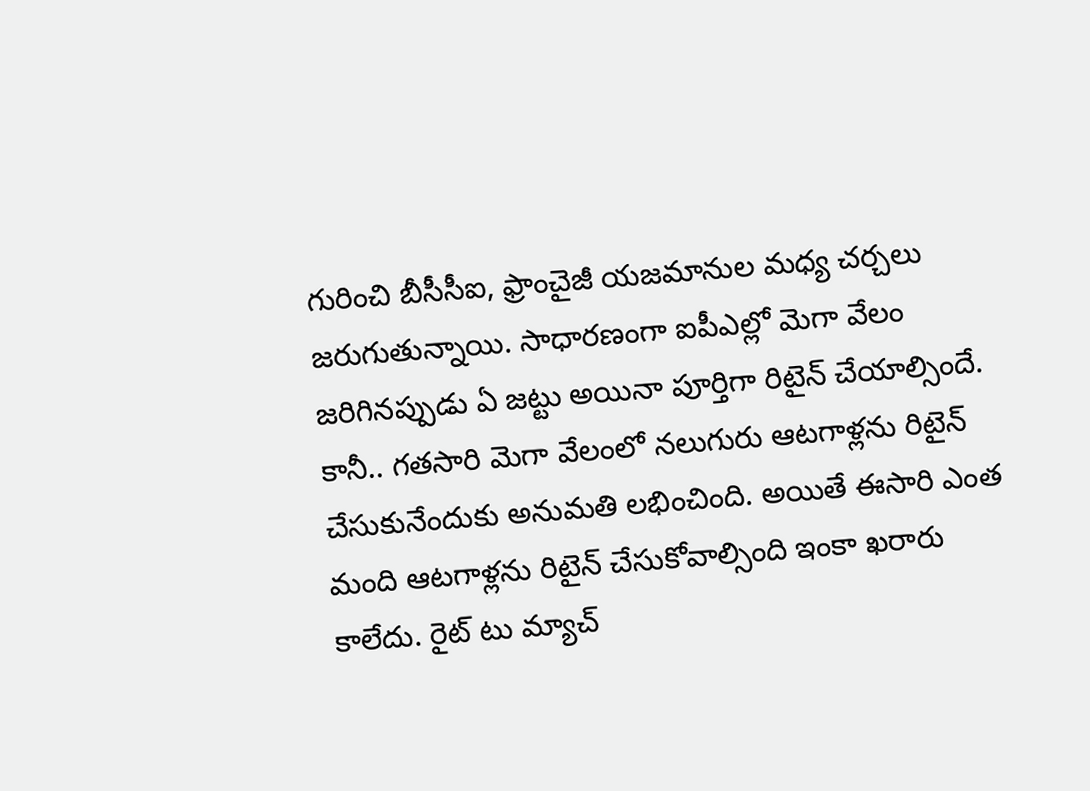గురించి బీసీసీఐ, ఫ్రాంచైజీ యజమానుల మధ్య చర్చలు జరుగుతున్నాయి. సాధారణంగా ఐపీఎల్లో మెగా వేలం జరిగినప్పుడు ఏ జట్టు అయినా పూర్తిగా రిటైన్ చేయాల్సిందే. కానీ.. గతసారి మెగా వేలంలో నలుగురు ఆటగాళ్లను రిటైన్ చేసుకునేందుకు అనుమతి లభించింది. అయితే ఈసారి ఎంత మంది ఆటగాళ్లను రిటైన్ చేసుకోవాల్సింది ఇంకా ఖరారు కాలేదు. రైట్ టు మ్యాచ్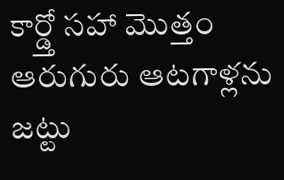కార్డ్తో సహా మొత్తం ఆరుగురు ఆటగాళ్లను జట్టు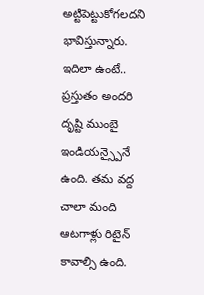అట్టిపెట్టుకోగలదని భావిస్తున్నారు. ఇదిలా ఉంటే.. ప్రస్తుతం అందరి దృష్టి ముంబై ఇండియన్స్పైనే ఉంది. తమ వద్ద చాలా మంది ఆటగాళ్లు రిటైన్ కావాల్సి ఉంది.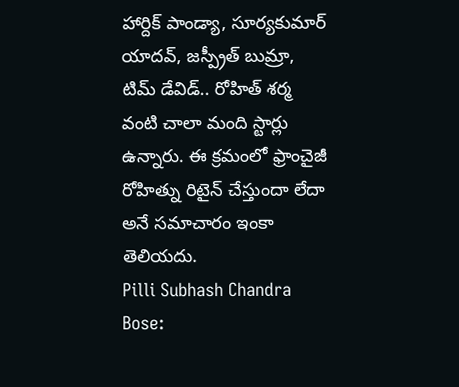హార్దిక్ పాండ్యా, సూర్యకుమార్ యాదవ్, జస్ప్రీత్ బుమ్రా, టిమ్ డేవిడ్.. రోహిత్ శర్మ వంటి చాలా మంది స్టార్లు ఉన్నారు. ఈ క్రమంలో ఫ్రాంచైజీ రోహిత్ను రిటైన్ చేస్తుందా లేదా అనే సమాచారం ఇంకా తెలియదు.
Pilli Subhash Chandra Bose: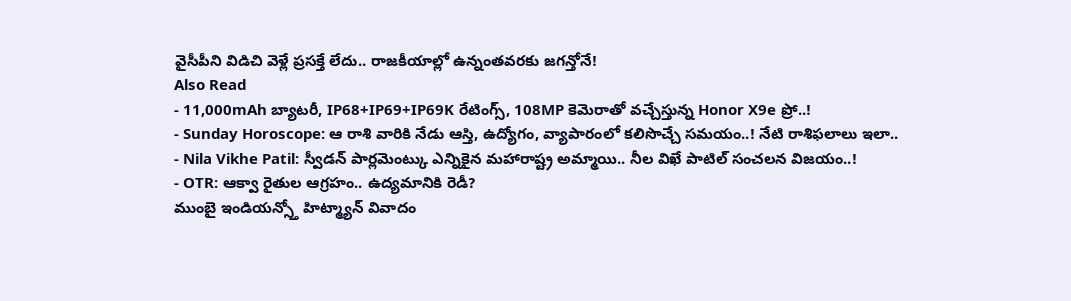వైసీపీని విడిచి వెళ్లే ప్రసక్తే లేదు.. రాజకీయాల్లో ఉన్నంతవరకు జగన్తోనే!
Also Read
- 11,000mAh బ్యాటరీ, IP68+IP69+IP69K రేటింగ్స్, 108MP కెమెరాతో వచ్చేస్తున్న Honor X9e ప్రో..!
- Sunday Horoscope: ఆ రాశి వారికి నేడు ఆస్తి, ఉద్యోగం, వ్యాపారంలో కలిసొచ్చే సమయం..! నేటి రాశిఫలాలు ఇలా..
- Nila Vikhe Patil: స్వీడన్ పార్లమెంట్కు ఎన్నికైన మహారాష్ట్ర అమ్మాయి.. నీల విఖే పాటిల్ సంచలన విజయం..!
- OTR: ఆక్వా రైతుల ఆగ్రహం.. ఉద్యమానికి రెడీ?
ముంబై ఇండియన్స్తో హిట్మ్యాన్ వివాదం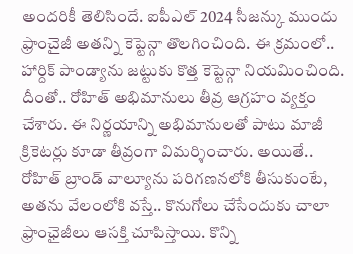అందరికీ తెలిసిందే. ఐపీఎల్ 2024 సీజన్కు ముందు ఫ్రాంచైజీ అతన్ని కెప్టెన్గా తొలగించింది. ఈ క్రమంలో.. హార్దిక్ పాండ్యాను జట్టుకు కొత్త కెప్టెన్గా నియమించింది. దీంతో.. రోహిత్ అభిమానులు తీవ్ర ఆగ్రహం వ్యక్తం చేశారు. ఈ నిర్ణయాన్ని అభిమానులతో పాటు మాజీ క్రికెటర్లు కూడా తీవ్రంగా విమర్శించారు. అయితే.. రోహిత్ బ్రాండ్ వాల్యూను పరిగణనలోకి తీసుకుంటే, అతను వేలంలోకి వస్తే.. కొనుగోలు చేసేందుకు చాలా ఫ్రాంఛైజీలు ఆసక్తి చూపిస్తాయి. కొన్ని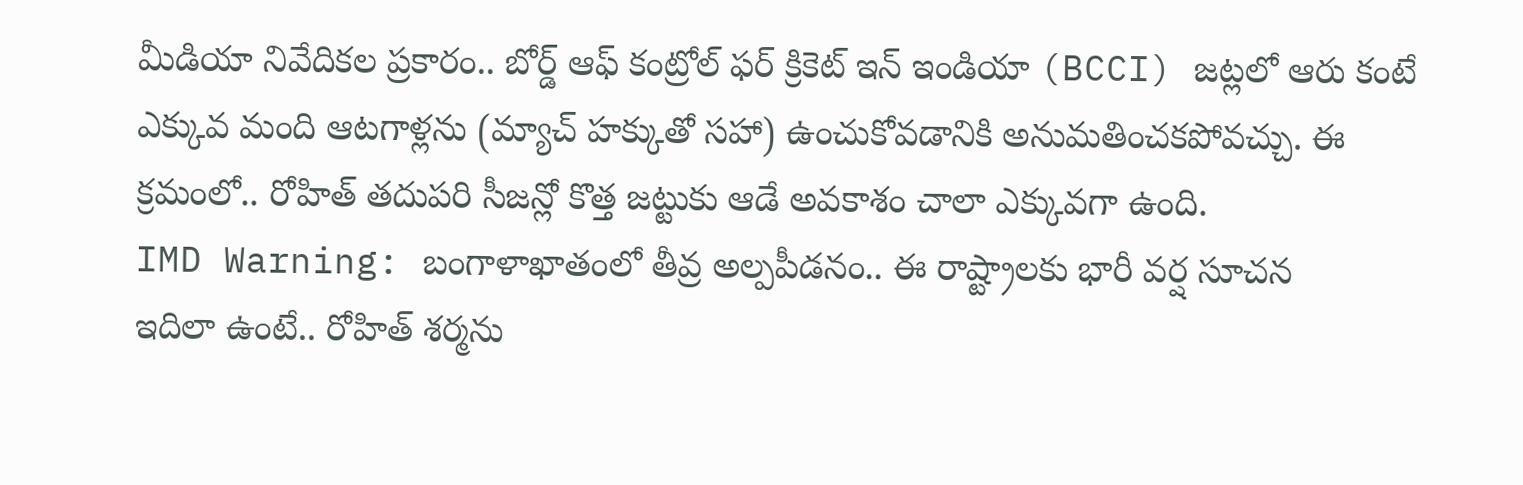మీడియా నివేదికల ప్రకారం.. బోర్డ్ ఆఫ్ కంట్రోల్ ఫర్ క్రికెట్ ఇన్ ఇండియా (BCCI) జట్లలో ఆరు కంటే ఎక్కువ మంది ఆటగాళ్లను (మ్యాచ్ హక్కుతో సహా) ఉంచుకోవడానికి అనుమతించకపోవచ్చు. ఈ క్రమంలో.. రోహిత్ తదుపరి సీజన్లో కొత్త జట్టుకు ఆడే అవకాశం చాలా ఎక్కువగా ఉంది.
IMD Warning: బంగాళాఖాతంలో తీవ్ర అల్పపీడనం.. ఈ రాష్ట్రాలకు భారీ వర్ష సూచన
ఇదిలా ఉంటే.. రోహిత్ శర్మను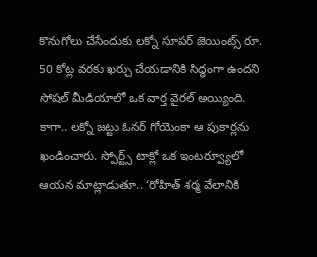కొనుగోలు చేసేందుకు లక్నో సూపర్ జెయింట్స్ రూ. 50 కోట్ల వరకు ఖర్చు చేయడానికి సిద్ధంగా ఉందని సోషల్ మీడియాలో ఒక వార్త వైరల్ అయ్యింది. కాగా.. లక్నో జట్టు ఓనర్ గోయెంకా ఆ పుకార్లను ఖండించారు. స్పోర్ట్స్ టాక్లో ఒక ఇంటర్వ్యూలో ఆయన మాట్లాడుతూ.. ‘రోహిత్ శర్మ వేలానికి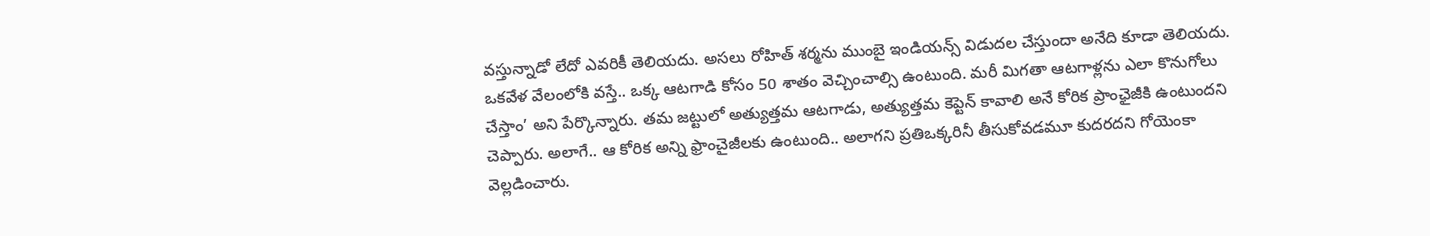వస్తున్నాడో లేదో ఎవరికీ తెలియదు. అసలు రోహిత్ శర్మను ముంబై ఇండియన్స్ విడుదల చేస్తుందా అనేది కూడా తెలియదు. ఒకవేళ వేలంలోకి వస్తే.. ఒక్క ఆటగాడి కోసం 50 శాతం వెచ్చించాల్సి ఉంటుంది. మరీ మిగతా ఆటగాళ్లను ఎలా కొనుగోలు చేస్తాం’ అని పేర్కొన్నారు. తమ జట్టులో అత్యుత్తమ ఆటగాడు, అత్యుత్తమ కెప్టెన్ కావాలి అనే కోరిక ప్రాంఛైజీకి ఉంటుందని చెప్పారు. అలాగే.. ఆ కోరిక అన్ని ఫ్రాంచైజీలకు ఉంటుంది.. అలాగని ప్రతిఒక్కరినీ తీసుకోవడమూ కుదరదని గోయెంకా వెల్లడించారు.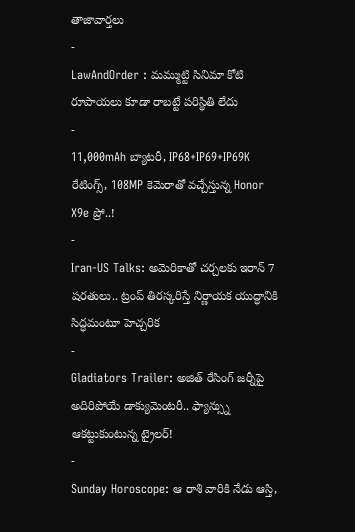తాజావార్తలు
-
LawAndOrder : మమ్ముట్టి సినిమా కోటి రూపాయలు కూడా రాబట్టే పరిస్థితి లేదు
-
11,000mAh బ్యాటరీ, IP68+IP69+IP69K రేటింగ్స్, 108MP కెమెరాతో వచ్చేస్తున్న Honor X9e ప్రో..!
-
Iran-US Talks: అమెరికాతో చర్చలకు ఇరాన్ 7 షరతులు.. ట్రంప్ తిరస్కరిస్తే నిర్ణాయక యుద్ధానికి సిద్ధమంటూ హెచ్చరిక
-
Gladiators Trailer: అజిత్ రేసింగ్ జర్నీపై అదిరిపోయే డాక్యుమెంటరీ.. ఫ్యాన్స్ను ఆకట్టుకుంటున్న ట్రైలర్!
-
Sunday Horoscope: ఆ రాశి వారికి నేడు ఆస్తి,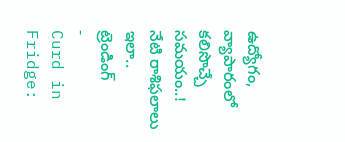ఉద్యోగం, వ్యాపారంలో కలిసొచ్చే సమయం..! నేటి రాశిఫలాలు ఇలా..
ట్రెండింగ్
-
Curd in Fridge: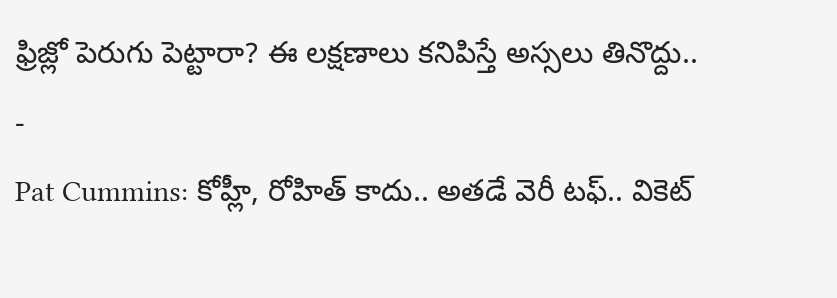ఫ్రిజ్లో పెరుగు పెట్టారా? ఈ లక్షణాలు కనిపిస్తే అస్సలు తినొద్దు..
-
Pat Cummins: కోహ్లీ, రోహిత్ కాదు.. అతడే వెరీ టఫ్.. వికెట్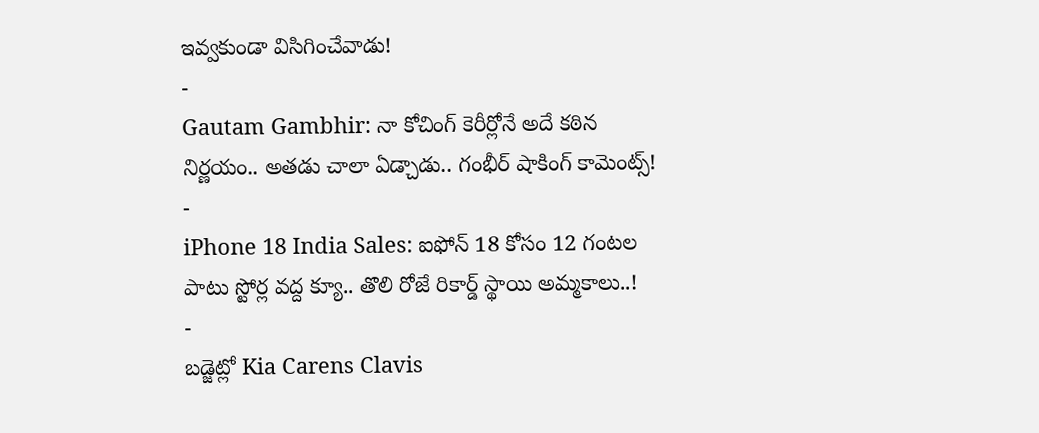ఇవ్వకుండా విసిగించేవాడు!
-
Gautam Gambhir: నా కోచింగ్ కెరీర్లోనే అదే కఠిన నిర్ణయం.. అతడు చాలా ఏడ్చాడు.. గంభీర్ షాకింగ్ కామెంట్స్!
-
iPhone 18 India Sales: ఐఫోన్ 18 కోసం 12 గంటల పాటు స్టోర్ల వద్ద క్యూ.. తొలి రోజే రికార్డ్ స్థాయి అమ్మకాలు..!
-
బడ్జెట్లో Kia Carens Clavis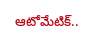ఆటోమేటిక్..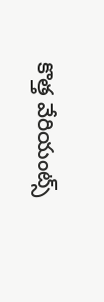కొత్త వేరియంట్స్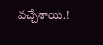వచ్చేశాయి.!